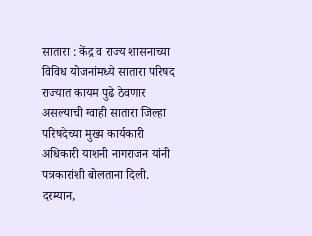सातारा : केंद्र व राज्य शासनाच्या विविध योजनांमध्ये सातारा परिषद राज्यात कायम पुढे ठेवणार असल्याची ग्वाही सातारा जिल्हा परिषदेच्या मुख्य कार्यकारी अधिकारी याशनी नागराजन यांनी पत्रकारांशी बोलताना दिली. दरम्यान,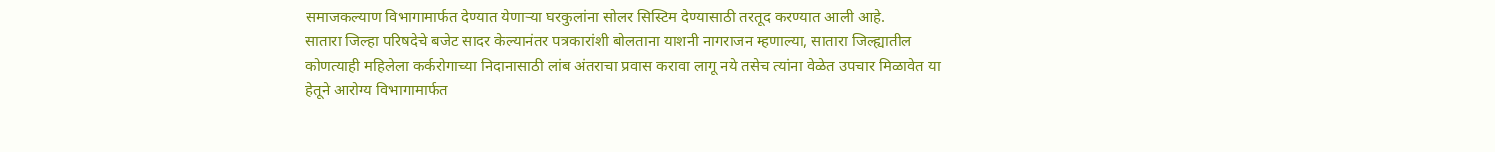समाजकल्याण विभागामार्फत देण्यात येणाऱ्या घरकुलांना सोलर सिस्टिम देण्यासाठी तरतूद करण्यात आली आहे.
सातारा जिल्हा परिषदेचे बजेट सादर केल्यानंतर पत्रकारांशी बोलताना याशनी नागराजन म्हणाल्या, सातारा जिल्ह्यातील कोणत्याही महिलेला कर्करोगाच्या निदानासाठी लांब अंतराचा प्रवास करावा लागू नये तसेच त्यांना वेळेत उपचार मिळावेत या हेतूने आरोग्य विभागामार्फत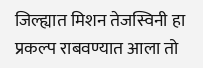जिल्ह्यात मिशन तेजस्विनी हा प्रकल्प राबवण्यात आला तो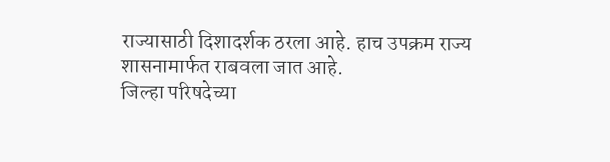राज्यासाठी दिशादर्शक ठरला आहे. हाच उपक्रम राज्य शासनामार्फत राबवला जात आहे.
जिल्हा परिषदेच्या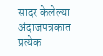सादर केलेल्या अंदाजपत्रकात प्रत्येक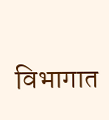विभागात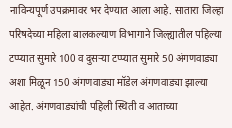नाविन्यपूर्ण उपक्रमावर भर देण्यात आला आहे. सातारा जिल्हा परिषदेच्या महिला बालकल्याण विभागाने जिल्ह्यातील पहिल्या टप्प्यात सुमारे 100 व दुसऱ्या टप्प्यात सुमारे 50 अंगणवाड्या अशा मिळून 150 अंगणवाड्या मॉडेल अंगणवाड्या झाल्या आहेत. अंगणवाड्यांची पहिली स्थिती व आताच्या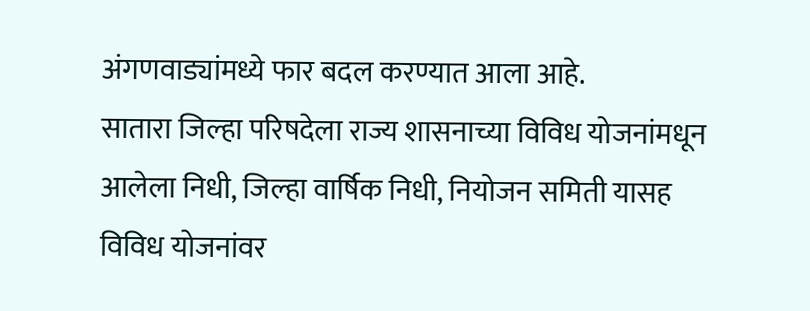अंगणवाड्यांमध्ये फार बदल करण्यात आला आहे.
सातारा जिल्हा परिषदेला राज्य शासनाच्या विविध योजनांमधून आलेला निधी, जिल्हा वार्षिक निधी, नियोजन समिती यासह विविध योजनांवर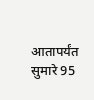आतापर्यंत सुमारे 95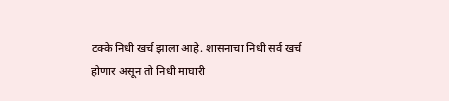टक्के निधी खर्च झाला आहे. शासनाचा निधी सर्व खर्च होणार असून तो निधी माघारी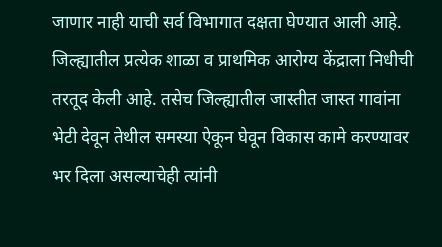जाणार नाही याची सर्व विभागात दक्षता घेण्यात आली आहे. जिल्ह्यातील प्रत्येक शाळा व प्राथमिक आरोग्य केंद्राला निधीची तरतूद केली आहे. तसेच जिल्ह्यातील जास्तीत जास्त गावांना भेटी देवून तेथील समस्या ऐकून घेवून विकास कामे करण्यावर भर दिला असल्याचेही त्यांनी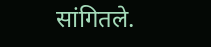सांगितले.